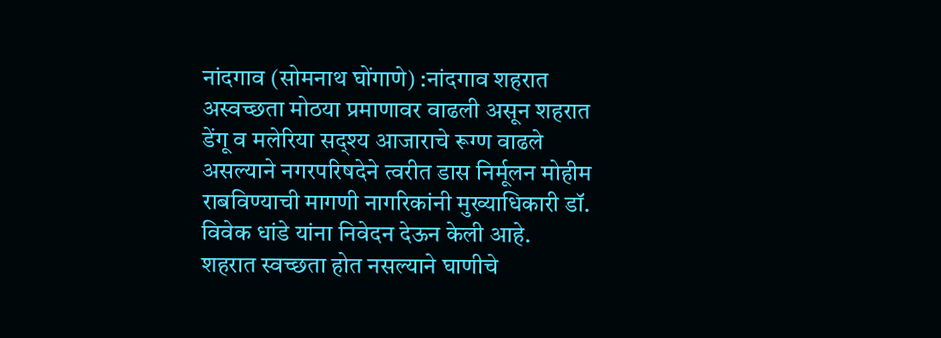नांदगाव (सोमनाथ घोंगाणे) :नांदगाव शहरात अस्वच्छता मोठया प्रमाणावर वाढली असून शहरात डेंगू व मलेरिया सद्श्य आजाराचे रूग्ण वाढले असल्याने नगरपरिषदेने त्वरीत डास निर्मूलन मोहीम राबविण्याची मागणी नागरिकांनी मुख्याधिकारी डॉ. विवेक धांडे यांना निवेदन देऊन केली आहे.
शहरात स्वच्छता होत नसल्याने घाणीचे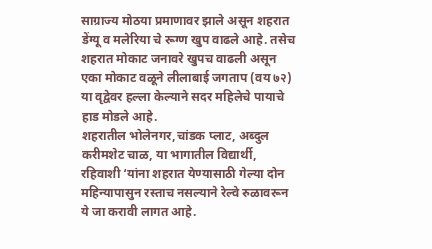साग्राज्य मोठया प्रमाणावर झाले असून शहरात डेंग्यू व मलेरिया चे रूग्ण खुप वाढले आहे. तसेच शहरात मोकाट जनावरे खुपच वाढली असून एका मोकाट वळूने लीलाबाई जगताप (वय ७२) या वृद्वेवर हल्ला केल्याने सदर महिलेचे पायाचे हाड मोडले आहे.
शहरातील भोलेनगर,चांडक प्लाट, अब्दुल करीमशेट चाळ, या भागातील विद्यार्थी, रहिवाशी ‘यांना शहरात येण्यासाठी गेल्या दोन महिन्यापासुन रस्ताच नसल्याने रेल्वे रुळावरून ये जा करावी लागत आहे.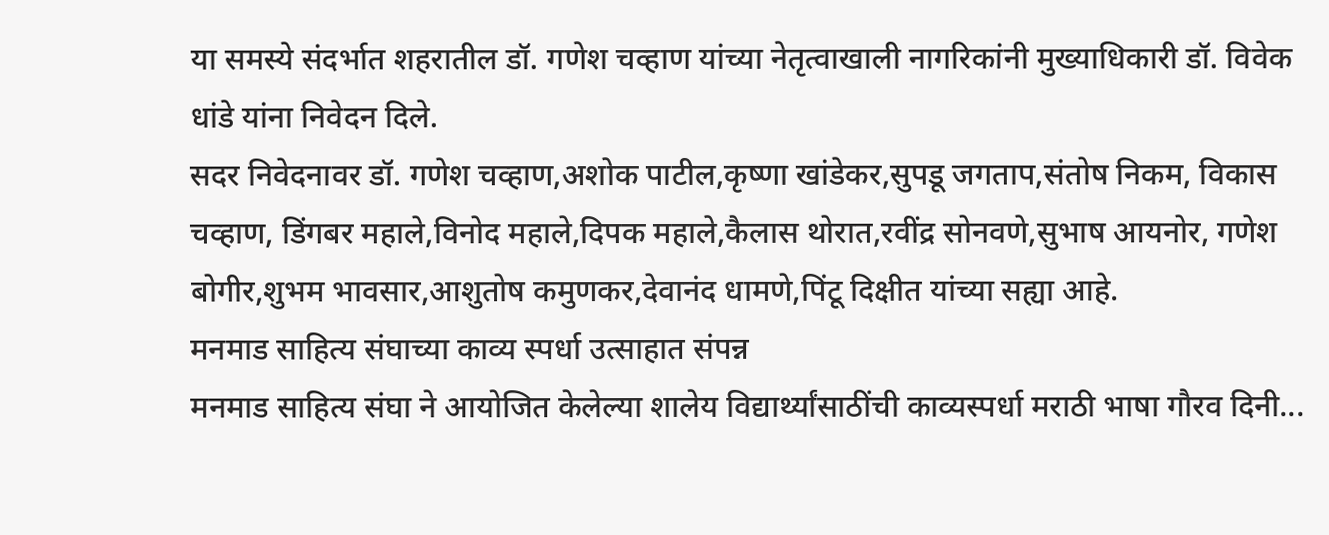या समस्ये संदर्भात शहरातील डॉ. गणेश चव्हाण यांच्या नेतृत्वाखाली नागरिकांनी मुख्याधिकारी डॉ. विवेक धांडे यांना निवेदन दिले.
सदर निवेदनावर डॉ. गणेश चव्हाण,अशोक पाटील,कृष्णा खांडेकर,सुपडू जगताप,संतोष निकम, विकास चव्हाण, डिंगबर महाले,विनोद महाले,दिपक महाले,कैलास थोरात,रवींद्र सोनवणे,सुभाष आयनोर, गणेश बोगीर,शुभम भावसार,आशुतोष कमुणकर,देवानंद धामणे,पिंटू दिक्षीत यांच्या सह्या आहे.
मनमाड साहित्य संघाच्या काव्य स्पर्धा उत्साहात संपन्न
मनमाड साहित्य संघा ने आयोजित केलेल्या शालेय विद्यार्थ्यांसाठींची काव्यस्पर्धा मराठी भाषा गौरव दिनी...